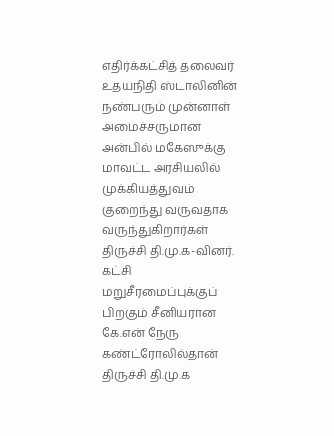எதிர்க்கட்சித் தலைவர் உதயநிதி ஸ்டாலினின் நண்பரும் முன்னாள் அமைச்சருமான அன்பில் மகேஸுக்கு மாவட்ட அரசியலில் முக்கியத்துவம் குறைந்து வருவதாக வருந்துகிறார்கள் திருச்சி தி.மு.க-வினர். கட்சி மறுசீரமைப்புக்குப் பிறகும் சீனியரான கே.என் நேரு கண்ட்ரோலில்தான் திருச்சி தி.மு.க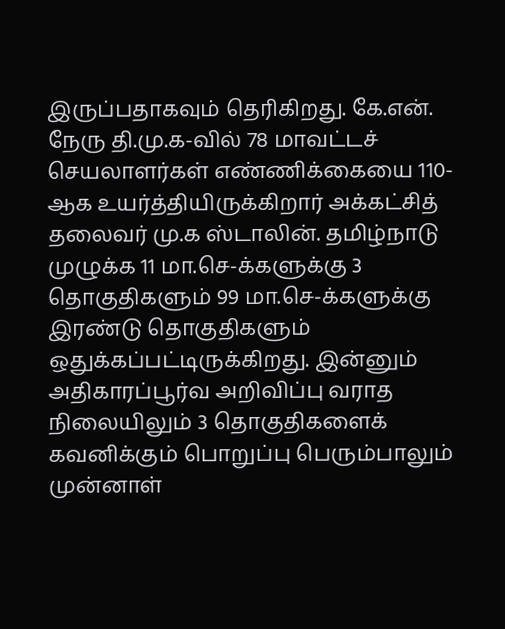இருப்பதாகவும் தெரிகிறது. கே.என். நேரு தி.மு.க-வில் 78 மாவட்டச் செயலாளர்கள் எண்ணிக்கையை 110-ஆக உயர்த்தியிருக்கிறார் அக்கட்சித் தலைவர் மு.க ஸ்டாலின். தமிழ்நாடு முழுக்க 11 மா.செ-க்களுக்கு 3 தொகுதிகளும் 99 மா.செ-க்களுக்கு இரண்டு தொகுதிகளும் ஒதுக்கப்பட்டிருக்கிறது. இன்னும் அதிகாரப்பூர்வ அறிவிப்பு வராத நிலையிலும் 3 தொகுதிகளைக் கவனிக்கும் பொறுப்பு பெரும்பாலும் முன்னாள்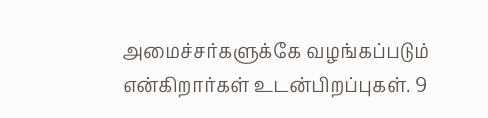அமைச்சர்களுக்கே வழங்கப்படும் என்கிறார்கள் உடன்பிறப்புகள். 9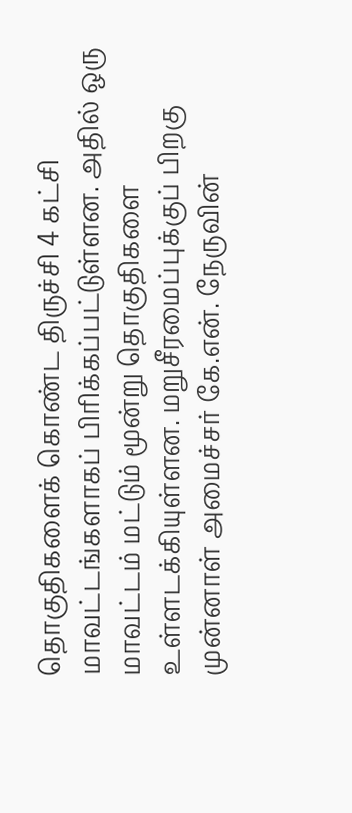தொகுதிகளைக் கொண்ட திருச்சி 4 கட்சி மாவட்டங்களாகப் பிரிக்கப்பட்டுள்ளன. அதில் ஒரு மாவட்டம் மட்டும் மூன்று தொகுதிகளை உள்ளடக்கியுள்ளன. மறுசீரமைப்புக்குப் பிறகு முன்னாள் அமைச்சர் கே.என். நேருவின்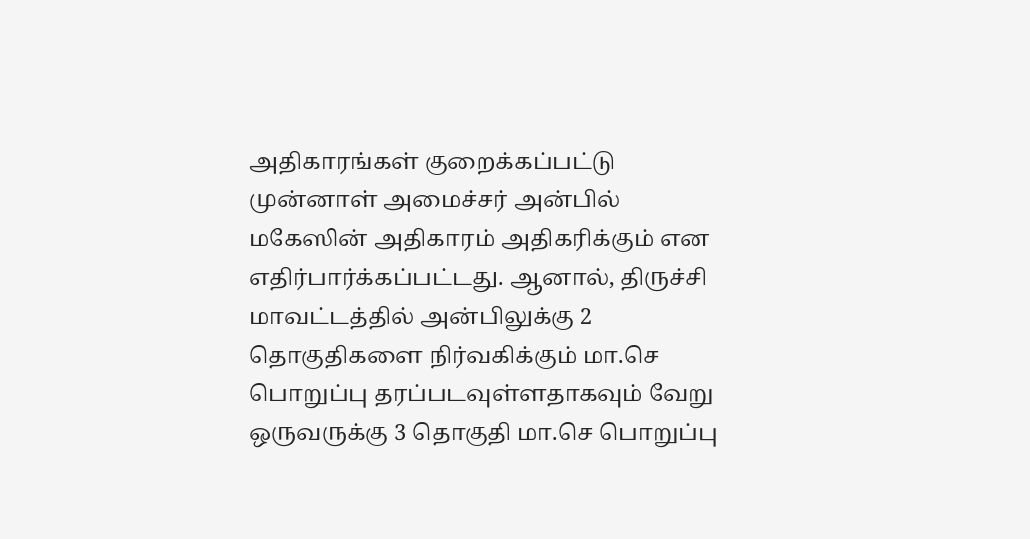அதிகாரங்கள் குறைக்கப்பட்டு முன்னாள் அமைச்சர் அன்பில் மகேஸின் அதிகாரம் அதிகரிக்கும் என எதிர்பார்க்கப்பட்டது. ஆனால், திருச்சி மாவட்டத்தில் அன்பிலுக்கு 2 தொகுதிகளை நிர்வகிக்கும் மா.செ பொறுப்பு தரப்படவுள்ளதாகவும் வேறு ஒருவருக்கு 3 தொகுதி மா.செ பொறுப்பு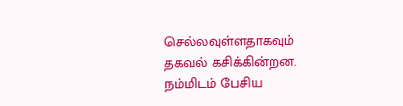செல்லவுள்ளதாகவும் தகவல் கசிக்கின்றன. நம்மிடம் பேசிய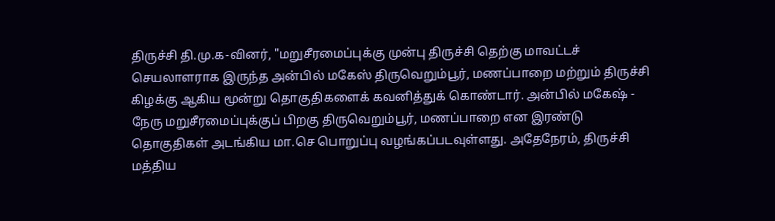திருச்சி தி.மு.க-வினர், "மறுசீரமைப்புக்கு முன்பு திருச்சி தெற்கு மாவட்டச் செயலாளராக இருந்த அன்பில் மகேஸ் திருவெறும்பூர், மணப்பாறை மற்றும் திருச்சி கிழக்கு ஆகிய மூன்று தொகுதிகளைக் கவனித்துக் கொண்டார். அன்பில் மகேஷ் - நேரு மறுசீரமைப்புக்குப் பிறகு திருவெறும்பூர், மணப்பாறை என இரண்டு தொகுதிகள் அடங்கிய மா.செ பொறுப்பு வழங்கப்படவுள்ளது. அதேநேரம், திருச்சி மத்திய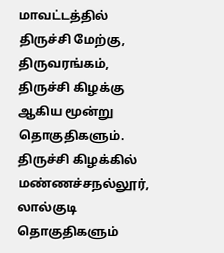மாவட்டத்தில் திருச்சி மேற்கு, திருவரங்கம், திருச்சி கிழக்கு ஆகிய மூன்று தொகுதிகளும். திருச்சி கிழக்கில் மண்ணச்சநல்லூர், லால்குடி தொகுதிகளும்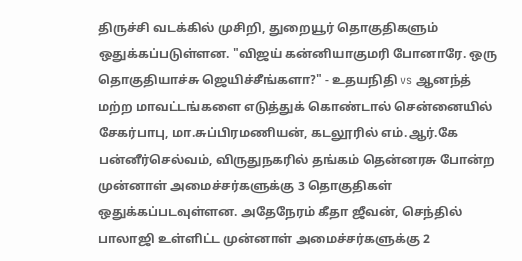திருச்சி வடக்கில் முசிறி, துறையூர் தொகுதிகளும் ஒதுக்கப்படுள்ளன. "விஜய் கன்னியாகுமரி போனாரே. ஒரு தொகுதியாச்சு ஜெயிச்சீங்களா?" - உதயநிதி vs ஆனந்த் மற்ற மாவட்டங்களை எடுத்துக் கொண்டால் சென்னையில் சேகர்பாபு, மா.சுப்பிரமணியன், கடலூரில் எம்.ஆர்.கே பன்னீர்செல்வம், விருதுநகரில் தங்கம் தென்னரசு போன்ற முன்னாள் அமைச்சர்களுக்கு 3 தொகுதிகள் ஒதுக்கப்படவுள்ளன. அதேநேரம் கீதா ஜீவன், செந்தில் பாலாஜி உள்ளிட்ட முன்னாள் அமைச்சர்களுக்கு 2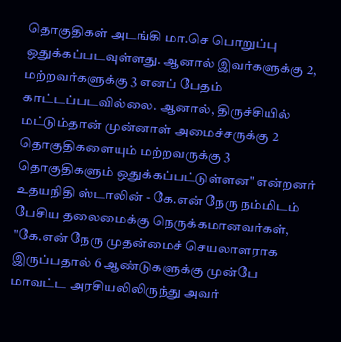தொகுதிகள் அடங்கி மா.செ பொறுப்பு ஒதுக்கப்படவுள்ளது. ஆனால் இவர்களுக்கு 2, மற்றவர்களுக்கு 3 எனப் பேதம் காட்டப்படவில்லை. ஆனால், திருச்சியில் மட்டும்தான் முன்னாள் அமைச்சருக்கு 2 தொகுதிகளையும் மற்றவருக்கு 3 தொகுதிகளும் ஒதுக்கப்பட்டுள்ளன" என்றனர் உதயநிதி ஸ்டாலின் - கே.என் நேரு நம்மிடம் பேசிய தலைமைக்கு நெருக்கமானவர்கள், "கே.என் நேரு முதன்மைச் செயலாளராக இருப்பதால் 6 ஆண்டுகளுக்கு முன்பே மாவட்ட அரசியலிலிருந்து அவர்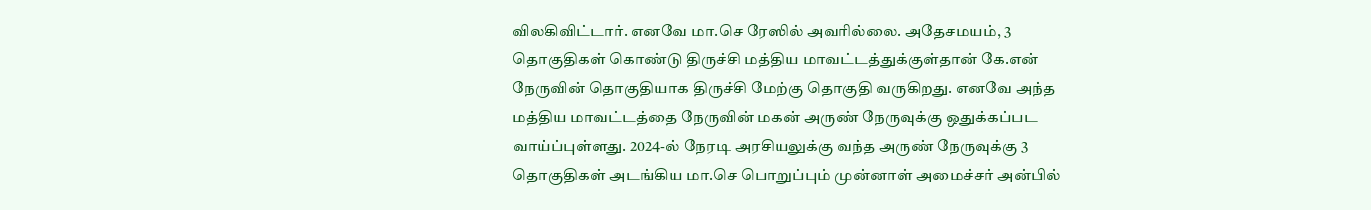விலகிவிட்டார். எனவே மா.செ ரேஸில் அவரில்லை. அதேசமயம், 3 தொகுதிகள் கொண்டு திருச்சி மத்திய மாவட்டத்துக்குள்தான் கே.என் நேருவின் தொகுதியாக திருச்சி மேற்கு தொகுதி வருகிறது. எனவே அந்த மத்திய மாவட்டத்தை நேருவின் மகன் அருண் நேருவுக்கு ஒதுக்கப்பட வாய்ப்புள்ளது. 2024-ல் நேரடி அரசியலுக்கு வந்த அருண் நேருவுக்கு 3 தொகுதிகள் அடங்கிய மா.செ பொறுப்பும் முன்னாள் அமைச்சர் அன்பில்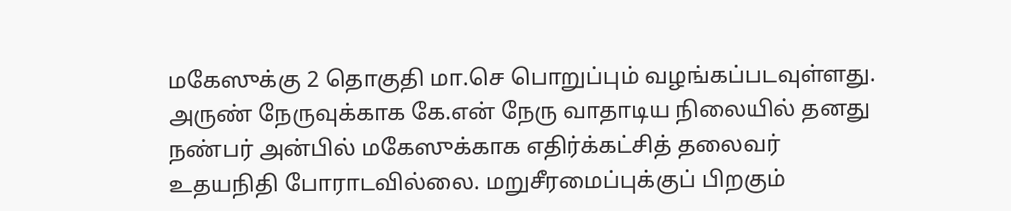மகேஸுக்கு 2 தொகுதி மா.செ பொறுப்பும் வழங்கப்படவுள்ளது. அருண் நேருவுக்காக கே.என் நேரு வாதாடிய நிலையில் தனது நண்பர் அன்பில் மகேஸுக்காக எதிர்க்கட்சித் தலைவர் உதயநிதி போராடவில்லை. மறுசீரமைப்புக்குப் பிறகும்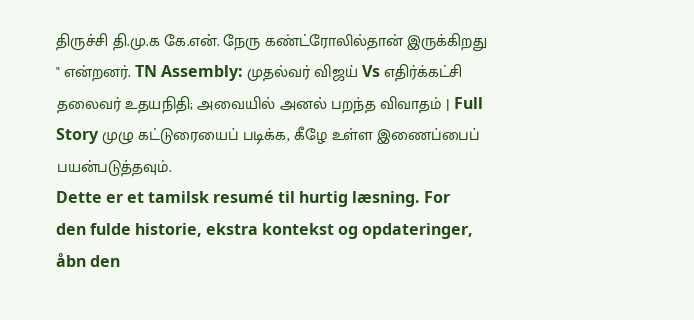திருச்சி தி.மு.க கே.என். நேரு கண்ட்ரோலில்தான் இருக்கிறது " என்றனர். TN Assembly: முதல்வர் விஜய் Vs எதிர்க்கட்சி தலைவர் உதயநிதி; அவையில் அனல் பறந்த விவாதம் | Full Story முழு கட்டுரையைப் படிக்க, கீழே உள்ள இணைப்பைப் பயன்படுத்தவும்.
Dette er et tamilsk resumé til hurtig læsning. For den fulde historie, ekstra kontekst og opdateringer, åbn den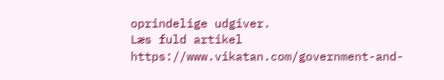oprindelige udgiver.
Læs fuld artikel
https://www.vikatan.com/government-and-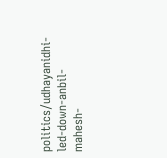politics/udhayanidhi-led-down-anbil-mahesh-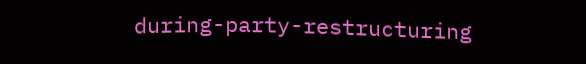during-party-restructuring